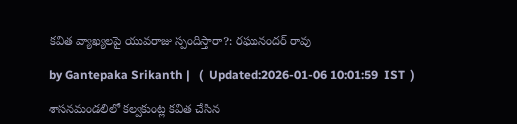కవిత వ్యాఖ్యలపై యువరాజు స్పందిస్తారా?: రఘునందర్ రావు

by Gantepaka Srikanth |   (  Updated:2026-01-06 10:01:59  IST  )

శాసనమండలిలో కల్వకుంట్ల కవిత చేసిన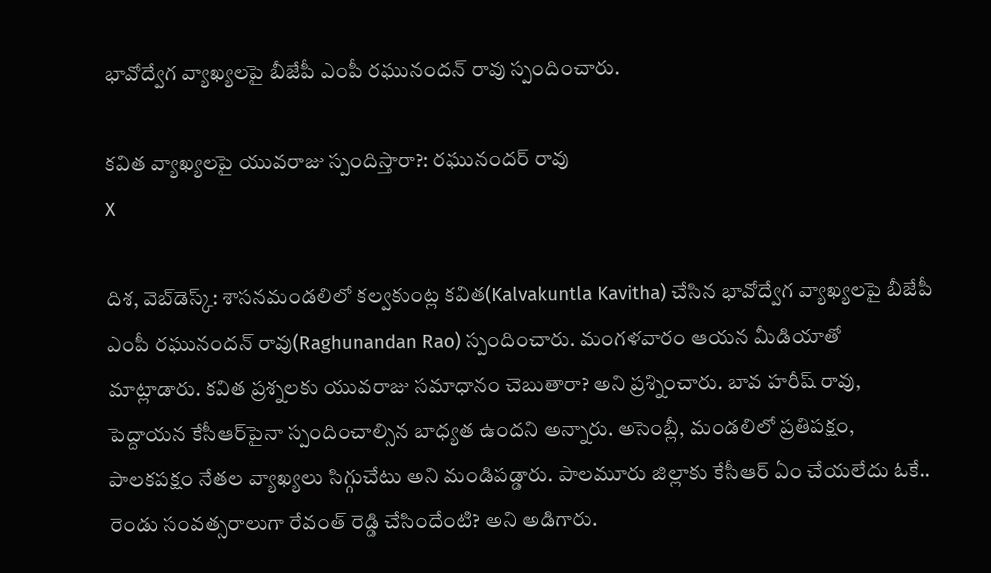భావోద్వేగ వ్యాఖ్యలపై బీజేపీ ఎంపీ రఘునందన్ రావు స్పందించారు.

కవిత వ్యాఖ్యలపై యువరాజు స్పందిస్తారా?: రఘునందర్ రావు
X

దిశ, వెబ్‌డెస్క్: శాసనమండలిలో కల్వకుంట్ల కవిత(Kalvakuntla Kavitha) చేసిన భావోద్వేగ వ్యాఖ్యలపై బీజేపీ ఎంపీ రఘునందన్ రావు(Raghunandan Rao) స్పందించారు. మంగళవారం ఆయన మీడియాతో మాట్లాడారు. కవిత ప్రశ్నలకు యువరాజు సమాధానం చెబుతారా? అని ప్రశ్నించారు. బావ హరీష్ రావు, పెద్దాయన కేసీఆర్‌పైనా స్పందించాల్సిన బాధ్యత ఉందని అన్నారు. అసెంబ్లీ, మండలిలో ప్రతిపక్షం, పాలకపక్షం నేతల వ్యాఖ్యలు సిగ్గుచేటు అని మండిపడ్డారు. పాలమూరు జిల్లాకు కేసీఆర్ ఏం చేయలేదు ఓకే.. రెండు సంవత్సరాలుగా రేవంత్ రెడ్డి చేసిందేంటి? అని అడిగారు.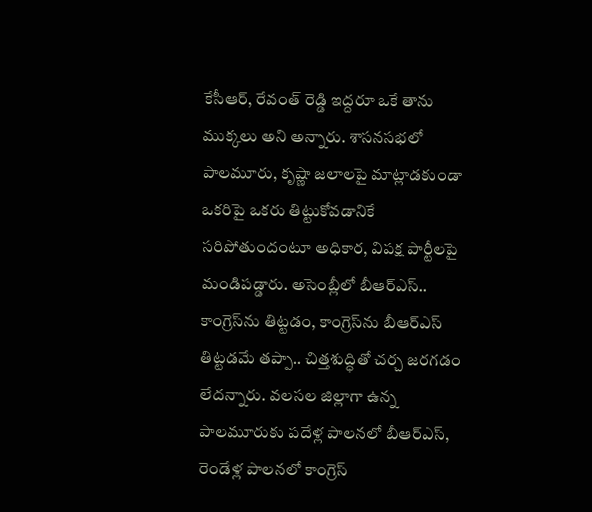కేసీఆర్, రేవంత్ రెడ్డి ఇద్దరూ ఒకే తాను ముక్కలు అని అన్నారు. శాసనసభలో పాలమూరు, కృష్ణా జలాలపై మాట్లాడకుండా ఒకరిపై ఒకరు తిట్టుకోవడానికే సరిపోతుందంటూ అధికార, విపక్ష పార్టీలపై మండిపడ్డారు. అసెంబ్లీలో బీఆర్ఎస్.. కాంగ్రెస్‌ను తిట్టడం, కాంగ్రెస్‌ను బీఆర్ఎస్ తిట్టడమే తప్పా.. చిత్తశుద్ధితో చర్చ జరగడం లేదన్నారు. వలసల జిల్లాగా ఉన్న పాలమూరుకు పదేళ్ల పాలనలో బీఆర్ఎస్, రెండేళ్ల పాలనలో కాంగ్రెస్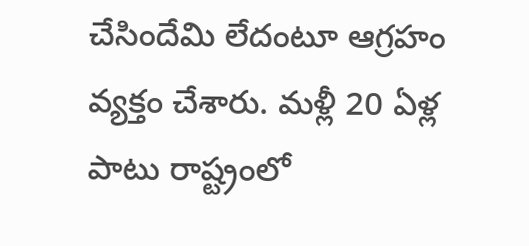చేసిందేమి లేదంటూ ఆగ్రహం వ్యక్తం చేశారు. మళ్లీ 20 ఏళ్ల పాటు రాష్ట్రంలో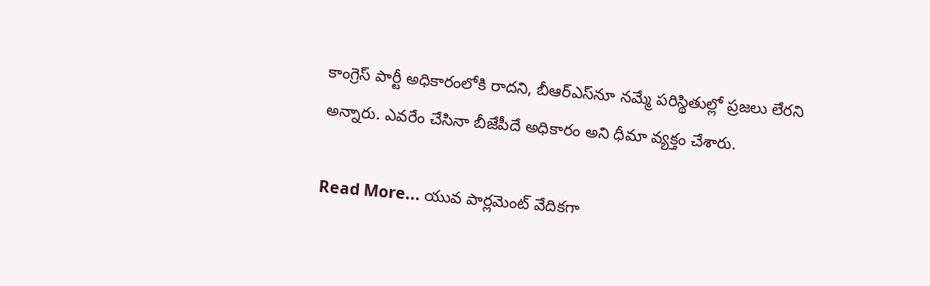కాంగ్రెస్‌ పార్టీ అధికారంలోకి రాదని, బీఆర్‌ఎస్‌‌నూ నమ్మే పరిస్థితుల్లో ప్రజలు లేరని అన్నారు. ఎవరేం చేసినా బీజేపీదే అధికారం అని ధీమా వ్యక్తం చేశారు.

Read More... యువ పార్లమెంట్ వేదికగా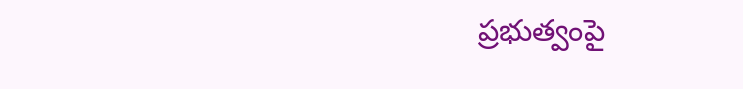ప్రభుత్వంపై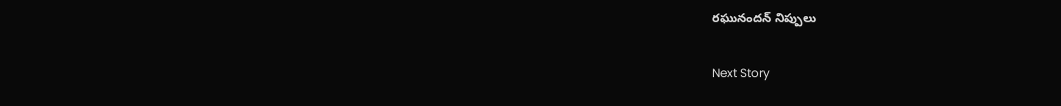రఘునందన్ నిప్పులు

Next Story